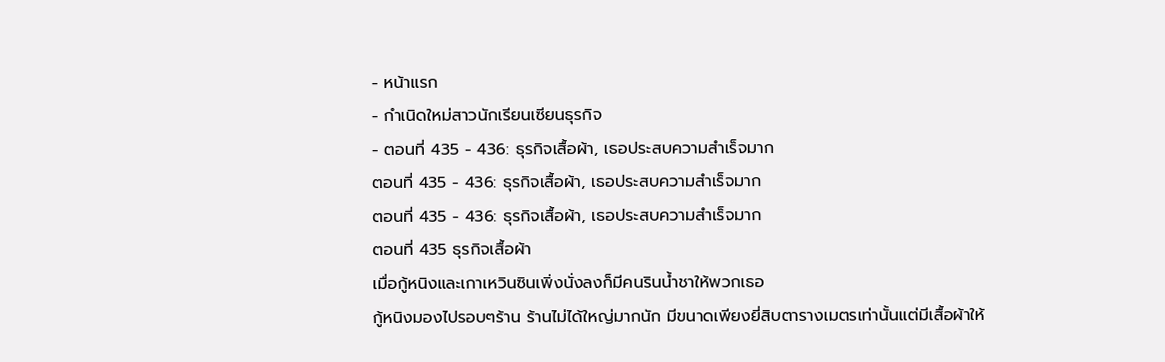- หน้าแรก
- กำเนิดใหม่สาวนักเรียนเซียนธุรกิจ
- ตอนที่ 435 - 436: ธุรกิจเสื้อผ้า, เธอประสบความสำเร็จมาก
ตอนที่ 435 - 436: ธุรกิจเสื้อผ้า, เธอประสบความสำเร็จมาก
ตอนที่ 435 - 436: ธุรกิจเสื้อผ้า, เธอประสบความสำเร็จมาก
ตอนที่ 435 ธุรกิจเสื้อผ้า
เมื่อกู้หนิงและเกาเหวินซินเพิ่งนั่งลงก็มีคนรินน้ำชาให้พวกเธอ
กู้หนิงมองไปรอบๆร้าน ร้านไม่ได้ใหญ่มากนัก มีขนาดเพียงยี่สิบตารางเมตรเท่านั้นแต่มีเสื้อผ้าให้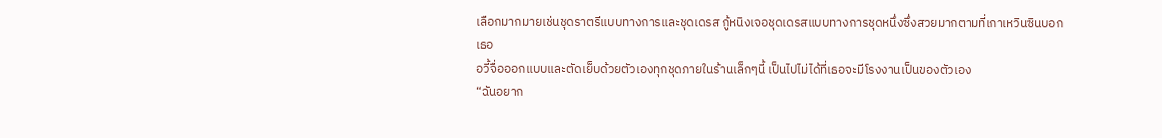เลือกมากมายเช่นชุดราตรีแบบทางการและชุดเดรส กู้หนิงเจอชุดเดรสแบบทางการชุดหนึ่งซึ่งสวยมากตามที่เกาเหวินซินบอกเธอ
อวี้จื่อออกแบบและตัดเย็บด้วยตัวเองทุกชุดภายในร้านเล็กๆนี้ เป็นไปไม่ได้ที่เธอจะมีโรงงานเป็นของตัวเอง
“ฉันอยาก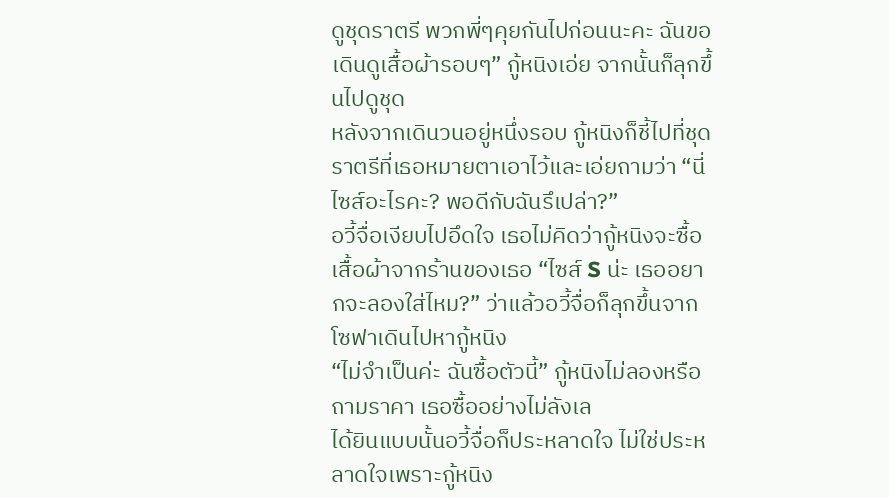ดูชุดราตรี พวกพี่ๆคุยกันไปก่อนนะคะ ฉันขอเดินดูเสื้อผ้ารอบๆ” กู้หนิงเอ่ย จากนั้นก็ลุกขึ้นไปดูชุด
หลังจากเดินวนอยู่หนึ่งรอบ กู้หนิงก็ชี้ไปที่ชุดราตรีที่เธอหมายตาเอาไว้และเอ่ยถามว่า “นี่ไซส์อะไรคะ? พอดีกับฉันรึเปล่า?”
อวี้จื่อเงียบไปอึดใจ เธอไม่คิดว่ากู้หนิงจะซื้อเสื้อผ้าจากร้านของเธอ “ไซส์ S น่ะ เธออยากจะลองใส่ไหม?” ว่าแล้วอวี้จื่อก็ลุกขึ้นจากโซฟาเดินไปหากู้หนิง
“ไม่จำเป็นค่ะ ฉันซื้อตัวนี้” กู้หนิงไม่ลองหรือถามราคา เธอซื้ออย่างไม่ลังเล
ได้ยินแบบนั้นอวี้จื่อก็ประหลาดใจ ไม่ใช่ประหลาดใจเพราะกู้หนิง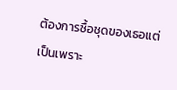ต้องการซื้อชุดของเธอแต่เป็นเพราะ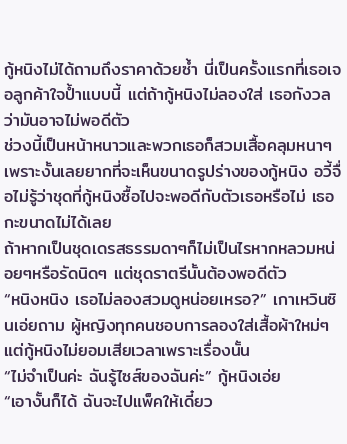กู้หนิงไม่ได้ถามถึงราคาด้วยซ้ำ นี่เป็นครั้งแรกที่เธอเจอลูกค้าใจป้ำแบบนี้ แต่ถ้ากู้หนิงไม่ลองใส่ เธอกังวลว่ามันอาจไม่พอดีตัว
ช่วงนี้เป็นหน้าหนาวและพวกเธอก็สวมเสื้อคลุมหนาๆ เพราะงั้นเลยยากที่จะเห็นขนาดรูปร่างของกู้หนิง อวี้จื่อไม่รู้ว่าชุดที่กู้หนิงซื้อไปจะพอดีกับตัวเธอหรือไม่ เธอกะขนาดไม่ได้เลย
ถ้าหากเป็นชุดเดรสธรรมดาๆก็ไม่เป็นไรหากหลวมหน่อยๆหรือรัดนิดๆ แต่ชุดราตรีนั้นต้องพอดีตัว
“หนิงหนิง เธอไม่ลองสวมดูหน่อยเหรอ?” เกาเหวินซินเอ่ยถาม ผู้หญิงทุกคนชอบการลองใส่เสื้อผ้าใหม่ๆแต่กู้หนิงไม่ยอมเสียเวลาเพราะเรื่องนั้น
“ไม่จำเป็นค่ะ ฉันรู้ไซส์ของฉันค่ะ” กู้หนิงเอ่ย
“เอางั้นก็ได้ ฉันจะไปแพ็คให้เดี๋ยว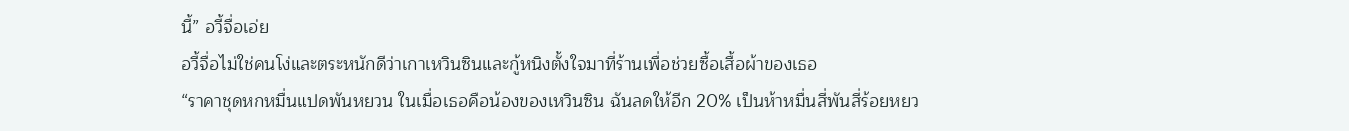นี้” อวี้จื่อเอ่ย
อวี้จื่อไม่ใช่คนโง่และตระหนักดีว่าเกาเหวินซินและกู้หนิงตั้งใจมาที่ร้านเพื่อช่วยซื้อเสื้อผ้าของเธอ
“ราคาชุดหกหมื่นแปดพันหยวน ในเมื่อเธอคือน้องของเหวินซิน ฉันลดให้อีก 20% เป็นห้าหมื่นสี่พันสี่ร้อยหยว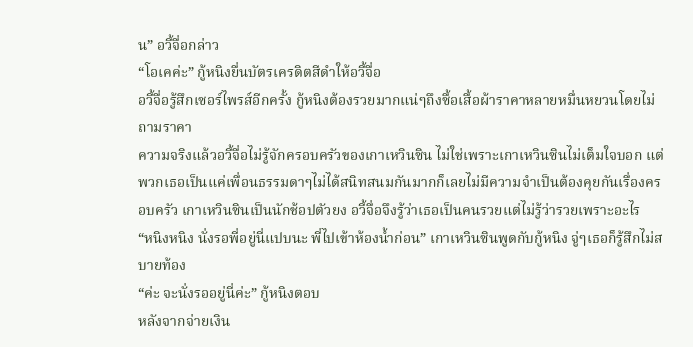น” อวี้จื่อกล่าว
“โอเคค่ะ” กู้หนิงยื่นบัตรเครดิตสีดำให้อวี้จื่อ
อวี้จื่อรู้สึกเซอร์ไพรส์อีกครั้ง กู้หนิงต้องรวยมากแน่ๆถึงซื้อเสื้อผ้าราคาหลายหมื่นหยวนโดยไม่ถามราคา
ความจริงแล้วอวี้จื่อไม่รู้จักครอบครัวของเกาเหวินซิน ไม่ใช่เพราะเกาเหวินซินไม่เต็มใจบอก แต่พวกเธอเป็นแค่เพื่อนธรรมดาๆไม่ได้สนิทสนมกันมากก็เลยไม่มีความจำเป็นต้องคุยกันเรื่องครอบครัว เกาเหวินซินเป็นนักช้อปตัวยง อวี้จื่อจึงรู้ว่าเธอเป็นคนรวยแต่ไม่รู้ว่ารวยเพราะอะไร
“หนิงหนิง นั่งรอพี่อยู่นี่แปบนะ พี่ไปเข้าห้องน้ำก่อน” เกาเหวินซินพูดกับกู้หนิง จู่ๆเธอก็รู้สึกไม่สบายท้อง
“ค่ะ จะนั่งรออยู่นี่ค่ะ” กู้หนิงตอบ
หลังจากจ่ายเงิน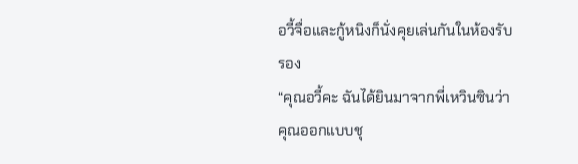อวี้จื่อและกู้หนิงก็นั่งคุยเล่นกันในห้องรับรอง
“คุณอวี้คะ ฉันได้ยินมาจากพี่เหวินซินว่าคุณออกแบบชุ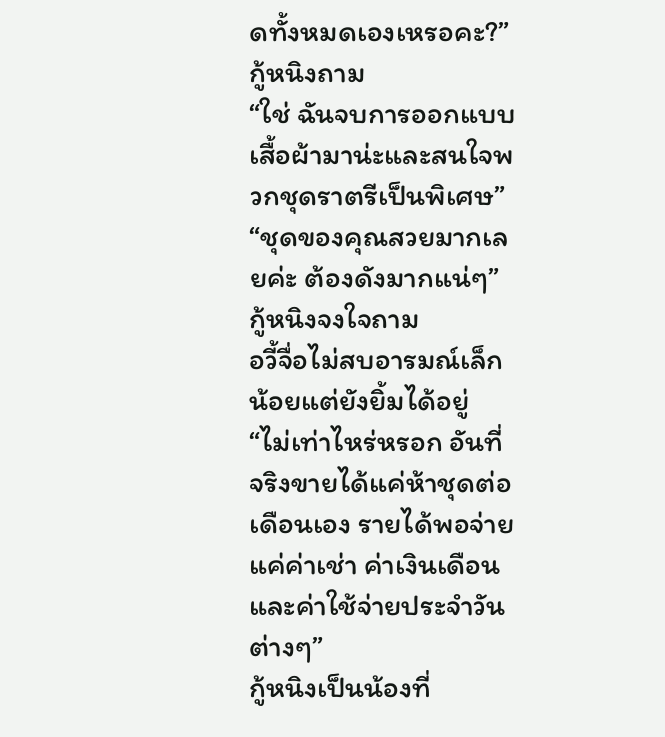ดทั้งหมดเองเหรอคะ?” กู้หนิงถาม
“ใช่ ฉันจบการออกแบบเสื้อผ้ามาน่ะและสนใจพวกชุดราตรีเป็นพิเศษ”
“ชุดของคุณสวยมากเลยค่ะ ต้องดังมากแน่ๆ” กู้หนิงจงใจถาม
อวี้จื่อไม่สบอารมณ์เล็กน้อยแต่ยังยิ้มได้อยู่ “ไม่เท่าไหร่หรอก อันที่จริงขายได้แค่ห้าชุดต่อเดือนเอง รายได้พอจ่ายแค่ค่าเช่า ค่าเงินเดือน และค่าใช้จ่ายประจำวันต่างๆ”
กู้หนิงเป็นน้องที่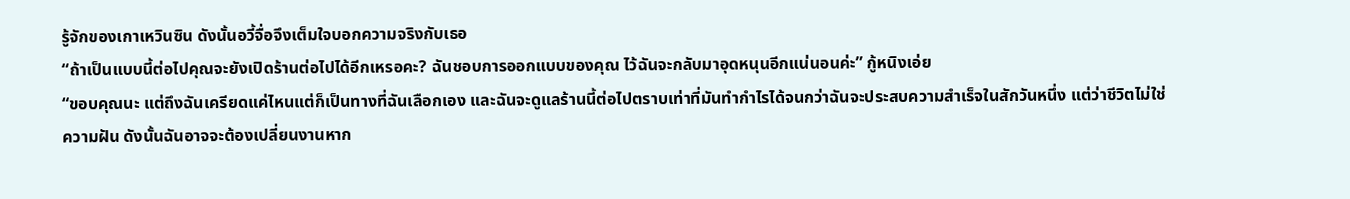รู้จักของเกาเหวินซิน ดังนั้นอวี้จื่อจึงเต็มใจบอกความจริงกับเธอ
“ถ้าเป็นแบบนี้ต่อไปคุณจะยังเปิดร้านต่อไปได้อีกเหรอคะ? ฉันชอบการออกแบบของคุณ ไว้ฉันจะกลับมาอุดหนุนอีกแน่นอนค่ะ” กู้หนิงเอ่ย
“ขอบคุณนะ แต่ถึงฉันเครียดแค่ไหนแต่ก็เป็นทางที่ฉันเลือกเอง และฉันจะดูแลร้านนี้ต่อไปตราบเท่าที่มันทำกำไรได้จนกว่าฉันจะประสบความสำเร็จในสักวันหนึ่ง แต่ว่าชีวิตไม่ใช่ความฝัน ดังนั้นฉันอาจจะต้องเปลี่ยนงานหาก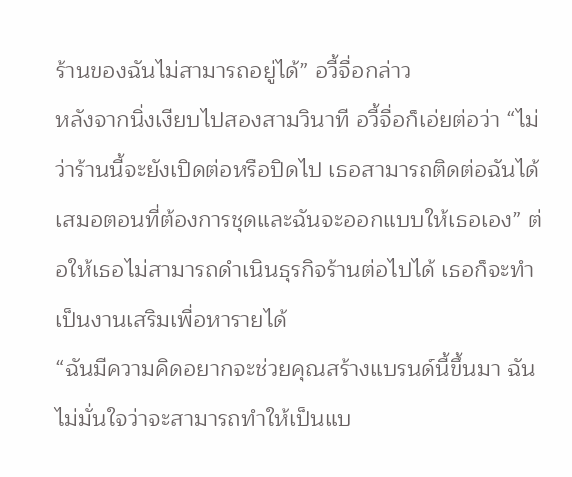ร้านของฉันไม่สามารถอยู่ได้” อวี้จื่อกล่าว
หลังจากนิ่งเงียบไปสองสามวินาที อวี้จื่อก็เอ่ยต่อว่า “ไม่ว่าร้านนี้จะยังเปิดต่อหรือปิดไป เธอสามารถติดต่อฉันได้เสมอตอนที่ต้องการชุดและฉันจะออกแบบให้เธอเอง” ต่อให้เธอไม่สามารถดำเนินธุรกิจร้านต่อไปได้ เธอก็จะทำเป็นงานเสริมเพื่อหารายได้
“ฉันมีความคิดอยากจะช่วยคุณสร้างแบรนด์นี้ขึ้นมา ฉันไม่มั่นใจว่าจะสามารถทำให้เป็นแบ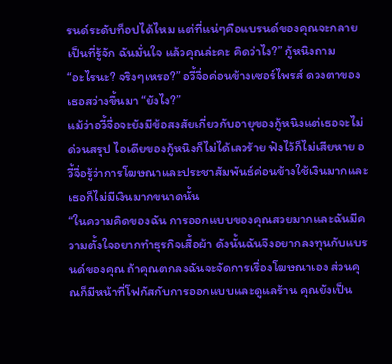รนด์ระดับท็อปได้ไหม แต่ที่แน่ๆคือแบรนด์ของคุณจะกลายเป็นที่รู้จัก ฉันมั่นใจ แล้วคุณล่ะคะ คิดว่าไง?” กู้หนิงถาม
“อะไรนะ? จริงๆเหรอ?” อวี้จื่อค่อนข้างเซอร์ไพรส์ ดวงตาของเธอสว่างขึ้นมา “ยังไง?”
แม้ว่าอวี้จื่อจะยังมีข้อสงสัยเกี่ยวกับอายุของกู้หนิงแต่เธอจะไม่ด่วนสรุป ไอเดียของกู้หนิงก็ไม่ได้เลวร้าย ฟังไว้ก็ไม่เสียหาย อวี้จื่อรู้ว่าการโฆษณาและประชาสัมพันธ์ค่อนข้างใช้เงินมากและเธอก็ไม่มีเงินมากขนาดนั้น
“ในความคิดของฉัน การออกแบบของคุณสวยมากและฉันมีความตั้งใจอยากทำธุรกิจเสื้อผ้า ดังนั้นฉันจึงอยากลงทุนกับแบรนด์ของคุณ ถ้าคุณตกลงฉันจะจัดการเรื่องโฆษณาเอง ส่วนคุณก็มีหน้าที่โฟกัสกับการออกแบบและดูแลร้าน คุณยังเป็น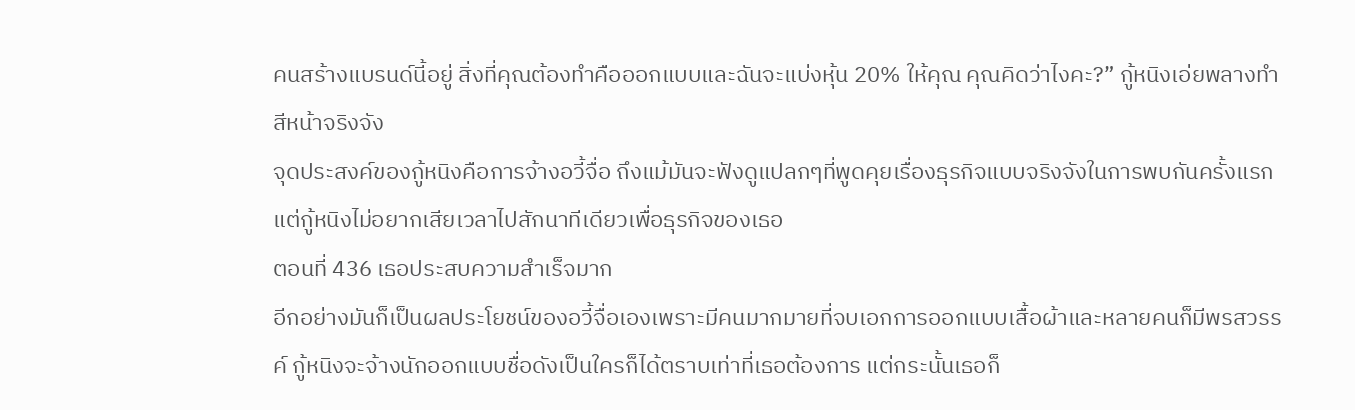คนสร้างแบรนด์นี้อยู่ สิ่งที่คุณต้องทำคือออกแบบและฉันจะแบ่งหุ้น 20% ให้คุณ คุณคิดว่าไงคะ?” กู้หนิงเอ่ยพลางทำสีหน้าจริงจัง
จุดประสงค์ของกู้หนิงคือการจ้างอวี้จื่อ ถึงแม้มันจะฟังดูแปลกๆที่พูดคุยเรื่องธุรกิจแบบจริงจังในการพบกันครั้งแรก แต่กู้หนิงไม่อยากเสียเวลาไปสักนาทีเดียวเพื่อธุรกิจของเธอ
ตอนที่ 436 เธอประสบความสำเร็จมาก
อีกอย่างมันก็เป็นผลประโยชน์ของอวี้จื่อเองเพราะมีคนมากมายที่จบเอกการออกแบบเสื้อผ้าและหลายคนก็มีพรสวรรค์ กู้หนิงจะจ้างนักออกแบบชื่อดังเป็นใครก็ได้ตราบเท่าที่เธอต้องการ แต่กระนั้นเธอก็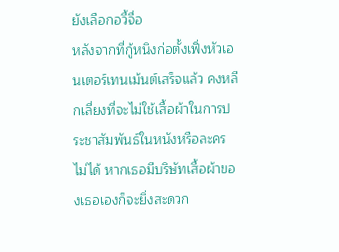ยังเลือกอวี้จื่อ
หลังจากที่กู้หนิงก่อตั้งเฟิ่งหัวเอนเตอร์เทนเม้นต์เสร็จแล้ว คงหลีกเลี่ยงที่จะไม่ใช้เสื้อผ้าในการประชาสัมพันธ์ในหนังหรือละครไม่ได้ หากเธอมีบริษัทเสื้อผ้าของเธอเองก็จะยิ่งสะดวก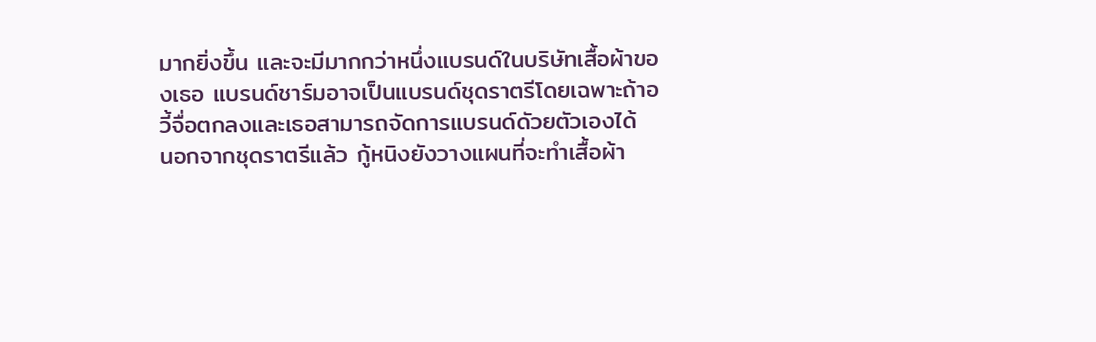มากยิ่งขึ้น และจะมีมากกว่าหนึ่งแบรนด์ในบริษัทเสื้อผ้าของเธอ แบรนด์ชาร์มอาจเป็นแบรนด์ชุดราตรีโดยเฉพาะถ้าอวี้จื่อตกลงและเธอสามารถจัดการแบรนด์ดัวยตัวเองได้
นอกจากชุดราตรีแล้ว กู้หนิงยังวางแผนที่จะทำเสื้อผ้า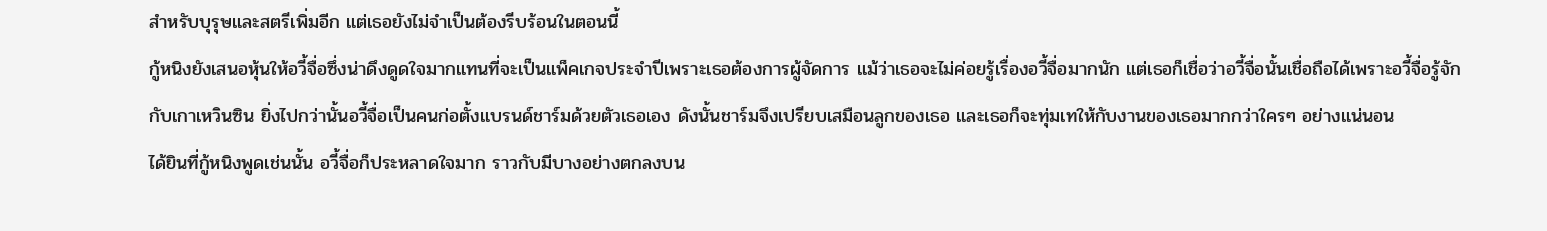สำหรับบุรุษและสตรีเพิ่มอีก แต่เธอยังไม่จำเป็นต้องรีบร้อนในตอนนี้
กู้หนิงยังเสนอหุ้นให้อวี้จื่อซึ่งน่าดึงดูดใจมากแทนที่จะเป็นแพ็คเกจประจำปีเพราะเธอต้องการผู้จัดการ แม้ว่าเธอจะไม่ค่อยรู้เรื่องอวี้จื่อมากนัก แต่เธอก็เชื่อว่าอวี้จื่อนั้นเชื่อถือได้เพราะอวี้จื่อรู้จักกับเกาเหวินซิน ยิ่งไปกว่านั้นอวี้จื่อเป็นคนก่อตั้งแบรนด์ชาร์มด้วยตัวเธอเอง ดังนั้นชาร์มจึงเปรียบเสมือนลูกของเธอ และเธอก็จะทุ่มเทให้กับงานของเธอมากกว่าใครๆ อย่างแน่นอน
ได้ยินที่กู้หนิงพูดเช่นนั้น อวี้จื่อก็ประหลาดใจมาก ราวกับมีบางอย่างตกลงบน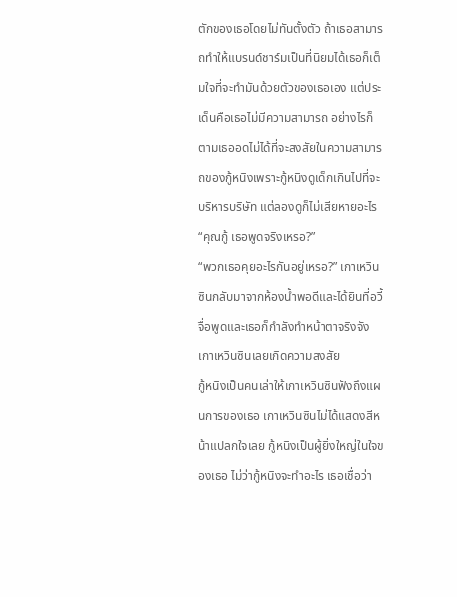ตักของเธอโดยไม่ทันตั้งตัว ถ้าเธอสามารถทำให้แบรนด์ชาร์มเป็นที่นิยมได้เธอก็เต็มใจที่จะทำมันด้วยตัวของเธอเอง แต่ประเด็นคือเธอไม่มีความสามารถ อย่างไรก็ตามเธออดไม่ได้ที่จะสงสัยในความสามารถของกู้หนิงเพราะกู้หนิงดูเด็กเกินไปที่จะบริหารบริษัท แต่ลองดูก็ไม่เสียหายอะไร “คุณกู้ เธอพูดจริงเหรอ?”
“พวกเธอคุยอะไรกันอยู่เหรอ?” เกาเหวินซินกลับมาจากห้องน้ำพอดีและได้ยินที่อวี้จื่อพูดและเธอก็กำลังทำหน้าตาจริงจัง เกาเหวินซินเลยเกิดความสงสัย
กู้หนิงเป็นคนเล่าให้เกาเหวินซินฟังถึงแผนการของเธอ เกาเหวินซินไม่ได้แสดงสีหน้าแปลกใจเลย กู้หนิงเป็นผู้ยิ่งใหญ่ในใจของเธอ ไม่ว่ากู้หนิงจะทำอะไร เธอเชื่อว่า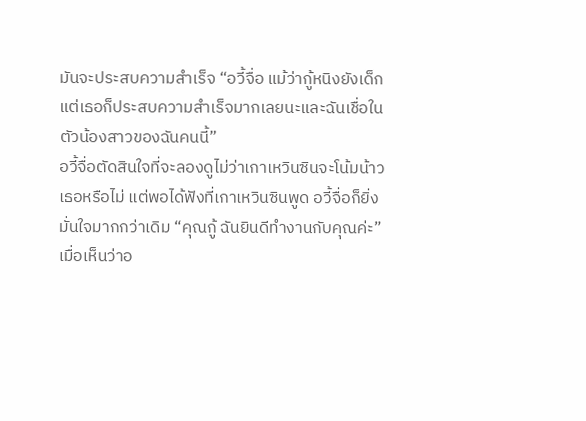มันจะประสบความสำเร็จ “อวี้จื่อ แม้ว่ากู้หนิงยังเด็ก แต่เธอก็ประสบความสำเร็จมากเลยนะและฉันเชื่อในตัวน้องสาวของฉันคนนี้”
อวี้จื่อตัดสินใจที่จะลองดูไม่ว่าเกาเหวินซินจะโน้มน้าวเธอหรือไม่ แต่พอได้ฟังที่เกาเหวินซินพูด อวี้จื่อก็ยิ่งมั่นใจมากกว่าเดิม “คุณกู้ ฉันยินดีทำงานกับคุณค่ะ”
เมื่อเห็นว่าอ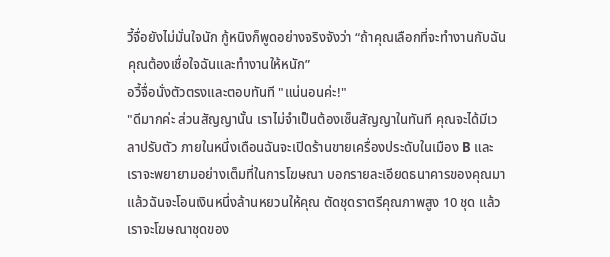วี้จื่อยังไม่มั่นใจนัก กู้หนิงก็พูดอย่างจริงจังว่า “ถ้าคุณเลือกที่จะทำงานกับฉัน คุณต้องเชื่อใจฉันและทำงานให้หนัก”
อวี้จื่อนั่งตัวตรงและตอบทันที "แน่นอนค่ะ!"
"ดีมากค่ะ ส่วนสัญญานั้น เราไม่จำเป็นต้องเซ็นสัญญาในทันที คุณจะได้มีเวลาปรับตัว ภายในหนึ่งเดือนฉันจะเปิดร้านขายเครื่องประดับในเมือง B และเราจะพยายามอย่างเต็มที่ในการโฆษณา บอกรายละเอียดธนาคารของคุณมา แล้วฉันจะโอนเงินหนึ่งล้านหยวนให้คุณ ตัดชุดราตรีคุณภาพสูง 10 ชุด แล้วเราจะโฆษณาชุดของ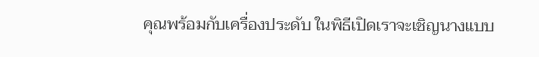คุณพร้อมกับเครื่องประดับ ในพิธีเปิดเราจะเชิญนางแบบ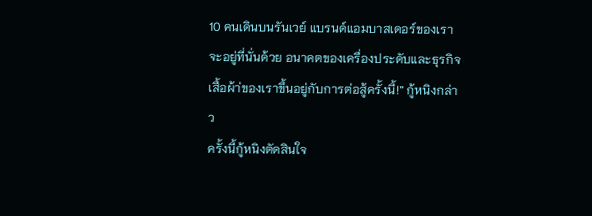10 คนเดินบนรันเวย์ แบรนด์แอมบาสเดอร์ของเราจะอยู่ที่นั่นด้วย อนาคตของเครื่องประดับและธุรกิจเสื้อผ้า่ของเราขึ้นอยู่กับการต่อสู้ครั้งนี้!” กู้หนิงกล่าว
ครั้งนี้กู้หนิงตัดสินใจ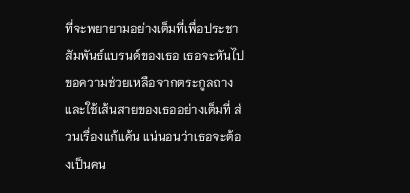ที่จะพยายามอย่างเต็มที่เพื่อประชาสัมพันธ์แบรนด์ของเธอ เธอจะหันไปขอความช่วยเหลือจากตระกูลถางและใช้เส้นสายของเธออย่างเต็มที่ ส่วนเรื่องแก้แค้น แน่นอนว่าเธอจะต้องเป็นคน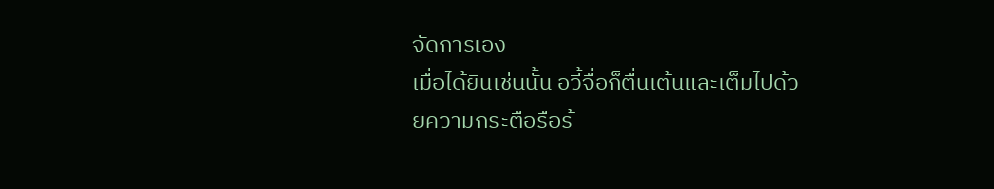จัดการเอง
เมื่อได้ยินเช่นนั้น อวี้จื่อก็ตื่นเต้นและเต็มไปด้วยความกระตือรือร้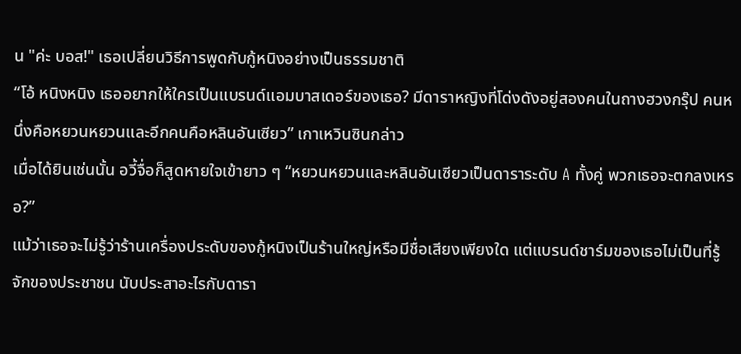น "ค่ะ บอส!" เธอเปลี่ยนวิธีการพูดกับกู้หนิงอย่างเป็นธรรมชาติ
“โอ้ หนิงหนิง เธออยากให้ใครเป็นแบรนด์แอมบาสเดอร์ของเธอ? มีดาราหญิงที่โด่งดังอยู่สองคนในถางฮวงกรุ๊ป คนหนึ่งคือหยวนหยวนและอีกคนคือหลินอันเซียว” เกาเหวินซินกล่าว
เมื่อได้ยินเช่นนั้น อวี้จื่อก็สูดหายใจเข้ายาว ๆ “หยวนหยวนและหลินอันเซียวเป็นดาราระดับ A ทั้งคู่ พวกเธอจะตกลงเหรอ?”
แม้ว่าเธอจะไม่รู้ว่าร้านเครื่องประดับของกู้หนิงเป็นร้านใหญ่หรือมีชื่อเสียงเพียงใด แต่แบรนด์ชาร์มของเธอไม่เป็นที่รู้จักของประชาชน นับประสาอะไรกับดารา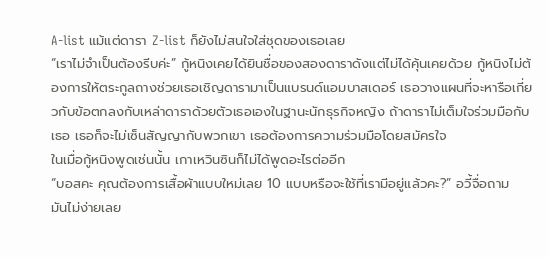A-list แม้แต่ดารา Z-list ก็ยังไม่สนใจใส่ชุดของเธอเลย
“เราไม่จำเป็นต้องรีบค่ะ” กู้หนิงเคยได้ยินชื่อของสองดาราดังแต่ไม่ได้คุ้นเคยด้วย กู้หนิงไม่ต้องการให้ตระกูลถางช่วยเธอเชิญดารามาเป็นแบรนด์แอมบาสเดอร์ เธอวางแผนที่จะหารือเกี่ยวกับข้อตกลงกับเหล่าดาราด้วยตัวเธอเองในฐานะนักธุรกิจหญิง ถ้าดาราไม่เต็มใจร่วมมือกับเธอ เธอก็จะไม่เซ็นสัญญากับพวกเขา เธอต้องการความร่วมมือโดยสมัครใจ
ในเมื่อกู้หนิงพูดเช่นนั้น เกาเหวินซินก็ไม่ได้พูดอะไรต่ออีก
“บอสคะ คุณต้องการเสื้อผ้าแบบใหม่เลย 10 แบบหรือจะใช้ที่เรามีอยู่แล้วคะ?” อวี้จื่อถาม
มันไม่ง่ายเลย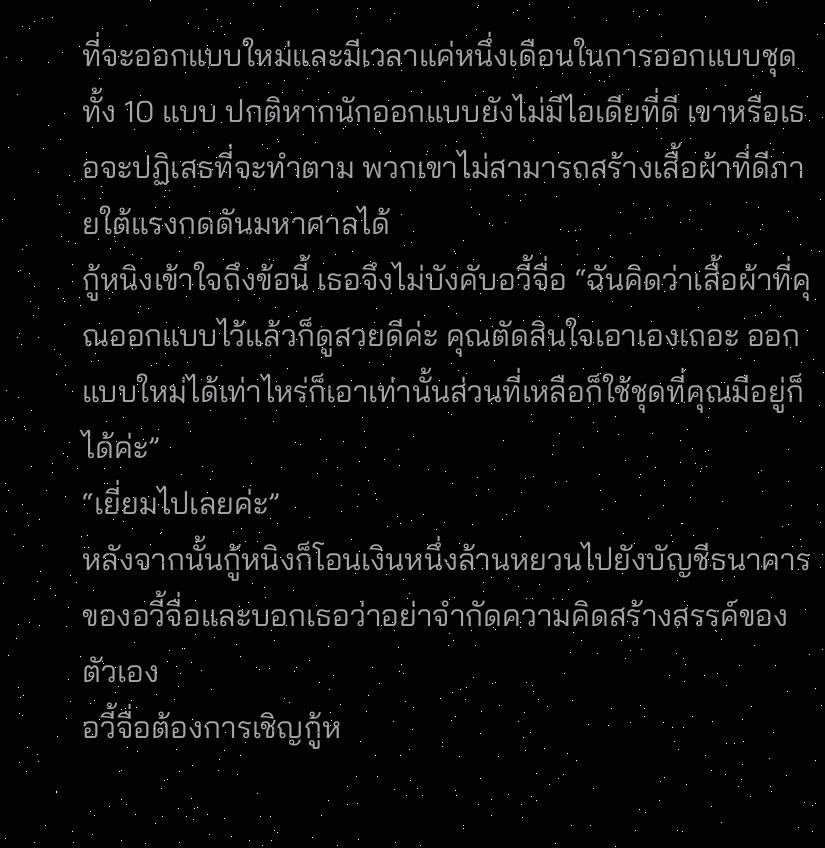ที่จะออกแบบใหม่และมีเวลาแค่หนึ่งเดือนในการออกแบบชุดทั้ง 10 แบบ ปกติหากนักออกแบบยังไม่มีไอเดียที่ดี เขาหรือเธอจะปฏิเสธที่จะทำตาม พวกเขาไม่สามารถสร้างเสื้อผ้าที่ดีภายใต้แรงกดดันมหาศาลได้
กู้หนิงเข้าใจถึงข้อนี้ เธอจึงไม่บังคับอวี้จื่อ “ฉันคิดว่าเสื้อผ้าที่คุณออกแบบไว้แล้วก็ดูสวยดีค่ะ คุณตัดสินใจเอาเองเถอะ ออกแบบใหม่ได้เท่าไหร่ก็เอาเท่านั้นส่วนที่เหลือก็ใช้ชุดที่คุณมีอยู่ก็ได้ค่ะ”
“เยี่ยมไปเลยค่ะ”
หลังจากนั้นกู้หนิงก็โอนเงินหนึ่งล้านหยวนไปยังบัญชีธนาคารของอวี้จื่อและบอกเธอว่าอย่าจำกัดความคิดสร้างสรรค์ของตัวเอง
อวี้จื่อต้องการเชิญกู้ห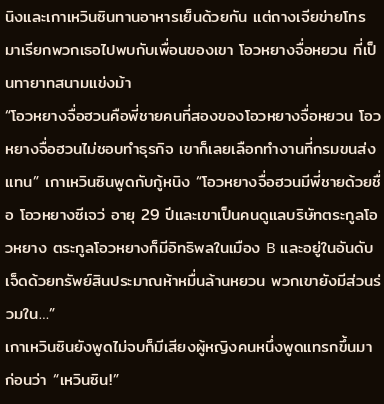นิงและเกาเหวินซินทานอาหารเย็นด้วยกัน แต่ถางเจียข่ายโทรมาเรียกพวกเธอไปพบกับเพื่อนของเขา โอวหยางจื่อหยวน ที่เป็นทายาทสนามแข่งม้า
“โอวหยางจื่อฮวนคือพี่ชายคนที่สองของโอวหยางจื่อหยวน โอวหยางจื่อฮวนไม่ชอบทำธุรกิจ เขาก็เลยเลือกทำงานที่กรมขนส่งแทน” เกาเหวินซินพูดกับกู้หนิง “โอวหยางจื่อฮวนมีพี่ชายด้วยชื่อ โอวหยางซีเจว่ อายุ 29 ปีและเขาเป็นคนดูแลบริษัทตระกูลโอวหยาง ตระกูลโอวหยางก็มีอิทธิพลในเมือง B และอยู่ในอันดับเจ็ดด้วยทรัพย์สินประมาณห้าหมื่นล้านหยวน พวกเขายังมีส่วนร่วมใน…”
เกาเหวินซินยังพูดไม่จบก็มีเสียงผู้หญิงคนหนึ่งพูดแทรกขึ้นมาก่อนว่า “เหวินซิน!”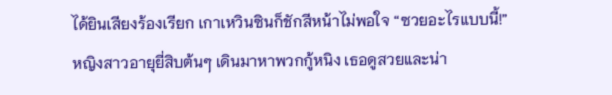ได้ยินเสียงร้องเรียก เกาเหวินซินก็ชักสีหน้าไม่พอใจ “ซวยอะไรแบบนี้!”
หญิงสาวอายุยี่สิบต้นๆ เดินมาหาพวกกู้หนิง เธอดูสวยและน่า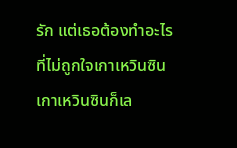รัก แต่เธอต้องทำอะไรที่ไม่ถูกใจเกาเหวินซิน เกาเหวินซินก็เล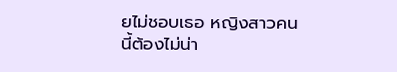ยไม่ชอบเธอ หญิงสาวคนนี้ต้องไม่น่า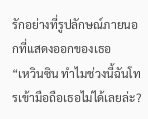รักอย่างที่รูปลักษณ์ภายนอกที่แสดงออกของเธอ
“เหวินซิน ทำไมช่วงนี้ฉันโทรเข้ามือถือเธอไม่ได้เลยล่ะ?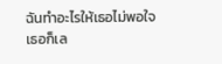ฉันทำอะไรให้เธอไม่พอใจ เธอก็เล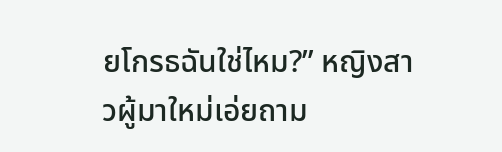ยโกรธฉันใช่ไหม?” หญิงสาวผู้มาใหม่เอ่ยถาม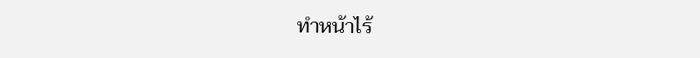ทำหน้าไร้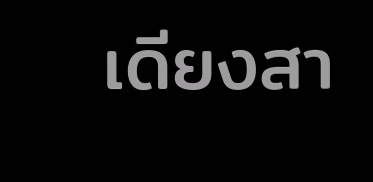เดียงสา